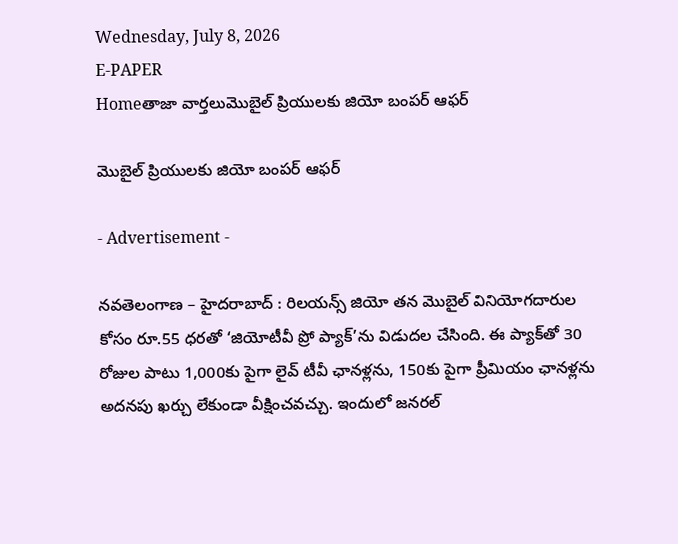Wednesday, July 8, 2026
E-PAPER
Homeతాజా వార్తలుమొబైల్‌ ప్రియులకు జియో బంపర్‌ ఆఫర్‌

మొబైల్‌ ప్రియులకు జియో బంపర్‌ ఆఫర్‌

- Advertisement -

నవతెలంగాణ – హైదరాబాద్ : రిలయన్స్ జియో తన మొబైల్ వినియోగదారుల కోసం రూ.55 ధరతో ‘జియోటీవీ ప్రో ప్యాక్’ను విడుదల చేసింది. ఈ ప్యాక్‌తో 30 రోజుల పాటు 1,000కు పైగా లైవ్ టీవీ ఛానళ్లను, 150కు పైగా ప్రీమియం ఛానళ్లను అదనపు ఖర్చు లేకుండా వీక్షించవచ్చు. ఇందులో జనరల్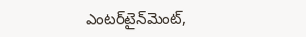ఎంటర్‌టైన్‌మెంట్,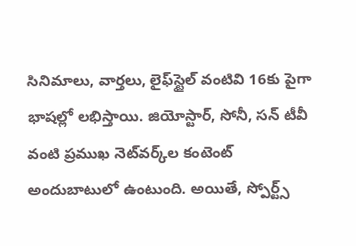సినిమాలు, వార్తలు, లైఫ్‌స్టైల్ వంటివి 16కు పైగా భాషల్లో లభిస్తాయి. జియోస్టార్, సోనీ, సన్ టీవీ వంటి ప్రముఖ నెట్‌వర్క్‌ల కంటెంట్ అందుబాటులో ఉంటుంది. అయితే, స్పోర్ట్స్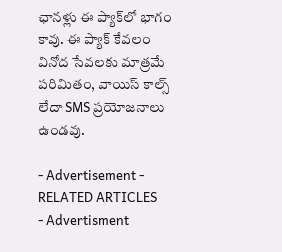ఛానళ్లు ఈ ప్యాక్‌లో భాగం కావు. ఈ ప్యాక్ కేవలం వినోద సేవలకు మాత్రమే పరిమితం, వాయిస్ కాల్స్ లేదా SMS ప్రయోజనాలు ఉండవు.

- Advertisement -
RELATED ARTICLES
- Advertisment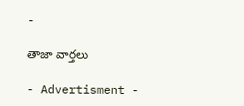-

తాజా వార్తలు

- Advertisment -